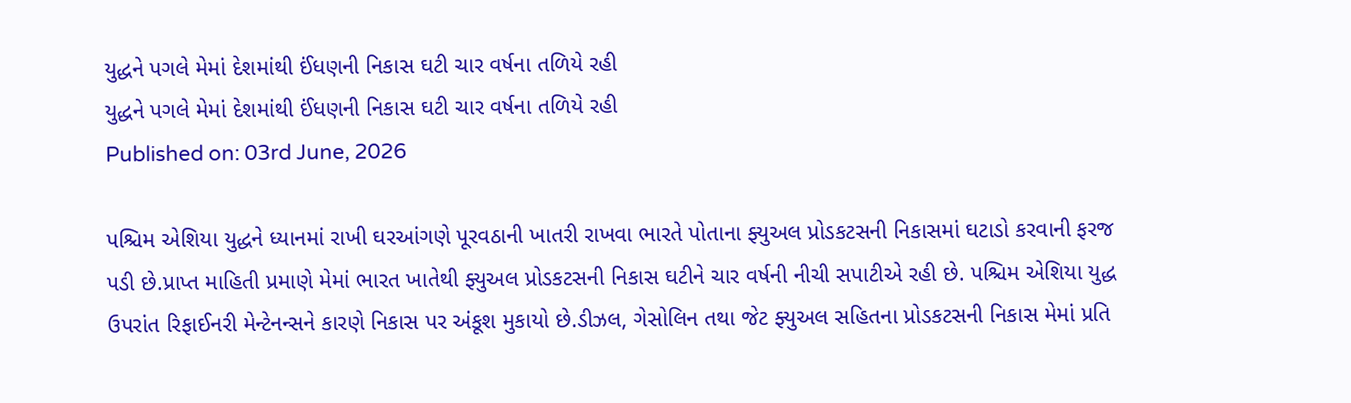યુદ્ધને પગલે મેમાં દેશમાંથી ઈંધણની નિકાસ ઘટી ચાર વર્ષના તળિયે રહી
યુદ્ધને પગલે મેમાં દેશમાંથી ઈંધણની નિકાસ ઘટી ચાર વર્ષના તળિયે રહી
Published on: 03rd June, 2026

પશ્ચિમ એશિયા યુદ્ધને ધ્યાનમાં રાખી ઘરઆંગણે પૂરવઠાની ખાતરી રાખવા ભારતે પોતાના ફ્યુઅલ પ્રોડકટસની નિકાસમાં ઘટાડો કરવાની ફરજ પડી છે.પ્રાપ્ત માહિતી પ્રમાણે મેમાં ભારત ખાતેથી ફ્યુઅલ પ્રોડકટસની નિકાસ ઘટીને ચાર વર્ષની નીચી સપાટીએ રહી છે. પશ્ચિમ એશિયા યુદ્ધ ઉપરાંત રિફાઈનરી મેન્ટેનન્સને કારણે નિકાસ પર અંકૂશ મુકાયો છે.ડીઝલ, ગેસોલિન તથા જેટ ફ્યુઅલ સહિતના પ્રોડકટસની નિકાસ મેમાં પ્રતિ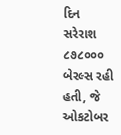દિન સરેરાશ ૮૭૮૦૦૦ બેરલ્સ રહી હતી, જે ઓકટોબર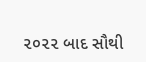૨૦૨૨ બાદ સૌથી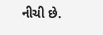નીચી છે.